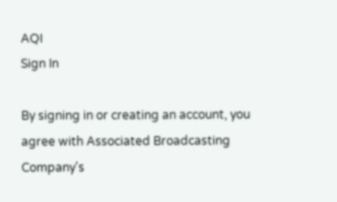AQI
Sign In

By signing in or creating an account, you agree with Associated Broadcasting Company's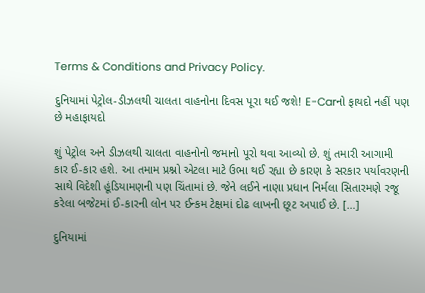Terms & Conditions and Privacy Policy.

દુનિયામાં પેટ્રોલ-ડીઝલથી ચાલતા વાહનોના દિવસ પૂરા થઈ જશે! E-Carનો ફાયદો નહીં પણ છે મહાફાયદો

શું પેટ્રોલ અને ડીઝલથી ચાલતા વાહનોનો જમાનો પૂરો થવા આવ્યો છે. શું તમારી આગામી કાર ઈ-કાર હશે. આ તમામ પ્રશ્નો એટલા માટે ઉભા થઈ રહ્યા છે કારણ કે સરકાર પર્યાવરણની સાથે વિદેશી હૂંડિયામણની પણ ચિંતામાં છે. જેને લઈને નાણા પ્રધાન નિર્મલા સિતારમણે રજૂ કરેલા બજેટમાં ઈ-કારની લોન પર ઈન્કમ ટેક્ષમાં દોઢ લાખની છૂટ અપાઈ છે. […]

દુનિયામાં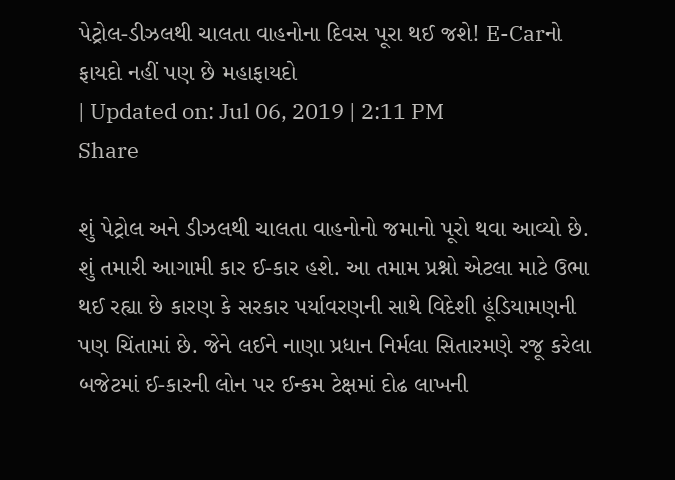પેટ્રોલ-ડીઝલથી ચાલતા વાહનોના દિવસ પૂરા થઈ જશે! E-Carનો ફાયદો નહીં પણ છે મહાફાયદો
| Updated on: Jul 06, 2019 | 2:11 PM
Share

શું પેટ્રોલ અને ડીઝલથી ચાલતા વાહનોનો જમાનો પૂરો થવા આવ્યો છે. શું તમારી આગામી કાર ઈ-કાર હશે. આ તમામ પ્રશ્નો એટલા માટે ઉભા થઈ રહ્યા છે કારણ કે સરકાર પર્યાવરણની સાથે વિદેશી હૂંડિયામણની પણ ચિંતામાં છે. જેને લઈને નાણા પ્રધાન નિર્મલા સિતારમણે રજૂ કરેલા બજેટમાં ઈ-કારની લોન પર ઈન્કમ ટેક્ષમાં દોઢ લાખની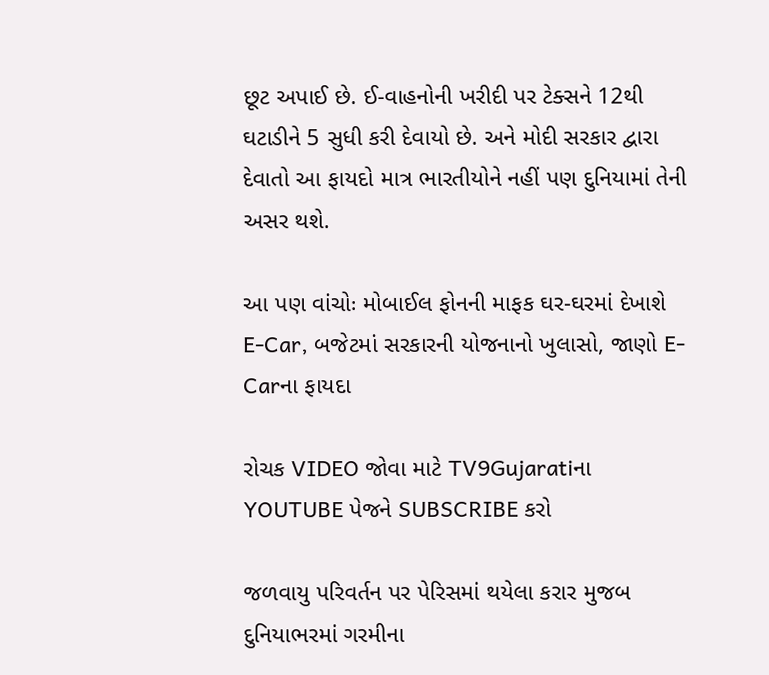છૂટ અપાઈ છે. ઈ-વાહનોની ખરીદી પર ટેક્સને 12થી ઘટાડીને 5 સુધી કરી દેવાયો છે. અને મોદી સરકાર દ્વારા દેવાતો આ ફાયદો માત્ર ભારતીયોને નહીં પણ દુનિયામાં તેની અસર થશે.

આ પણ વાંચોઃ મોબાઈલ ફોનની માફક ઘર-ઘરમાં દેખાશે E-Car, બજેટમાં સરકારની યોજનાનો ખુલાસો, જાણો E-Carના ફાયદા

રોચક VIDEO જોવા માટે TV9Gujaratiના YOUTUBE પેજને SUBSCRIBE કરો

જળવાયુ પરિવર્તન પર પેરિસમાં થયેલા કરાર મુજબ દુનિયાભરમાં ગરમીના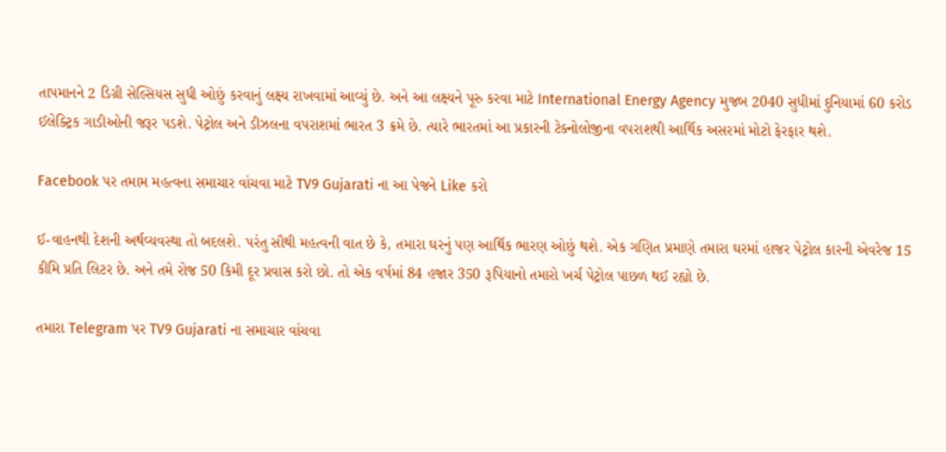તાપમાનને 2 ડિગ્રી સેલ્સિયસ સુધી ઓછું કરવાનું લક્ષ્ય રાખવામાં આવ્યું છે. અને આ લક્ષ્યને પૂરુ કરવા માટે International Energy Agency મુજબ 2040 સુધીમાં દુનિયામાં 60 કરોડ ઈલેક્ટ્રિક ગાડીઓની જરૂર પડશે. પેટ્રોલ અને ડીઝલના વપરાશમાં ભારત 3 ક્રમે છે. ત્યારે ભારતમાં આ પ્રકારની ટેક્નોલોજીના વપરાશથી આર્થિક અસરમાં મોટો ફેરફાર થશે.

Facebook પર તમામ મહત્વના સમાચાર વાંચવા માટે TV9 Gujarati ના આ પેજને Like કરો

ઈ-વાહનથી દેશની અર્થવ્યવસ્થા તો બદલશે. પરંતુ સૌથી મહત્વની વાત છે કે, તમારા ઘરનું પણ આર્થિક ભારણ ઓછું થશે. એક ગણિત પ્રમાણે તમારા ઘરમાં હાજર પેટ્રોલ કારની એવરેજ 15 કીમિ પ્રતિ લિટર છે. અને તમે રોજ 50 કિમી દૂર પ્રવાસ કરો છો. તો એક વર્ષમાં 84 હજાર 350 રૂપિયાનો તમારો ખર્ચ પેટ્રોલ પાછળ થઈ રહ્યો છે.

તમારા Telegram પર TV9 Gujarati ના સમાચાર વાંચવા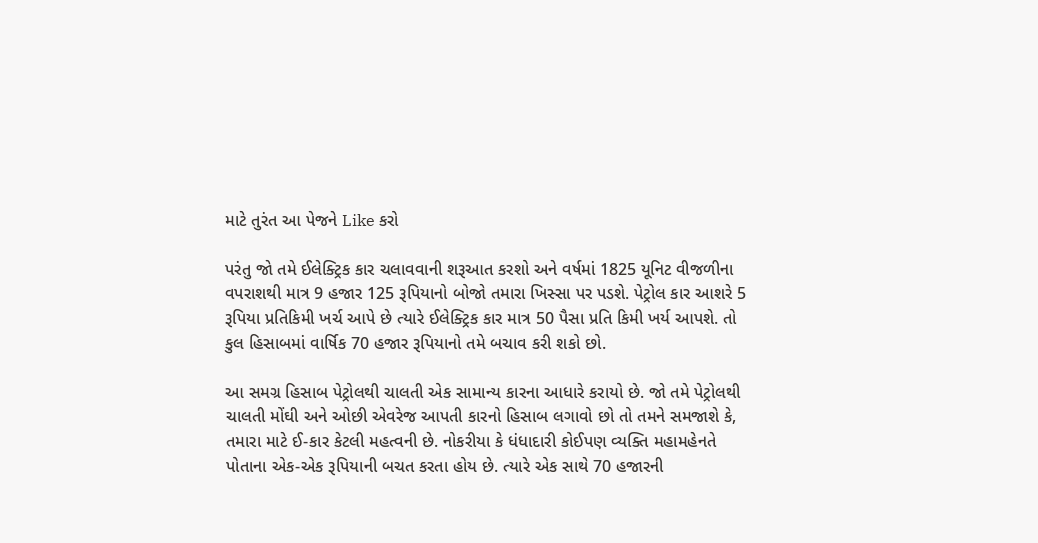માટે તુરંત આ પેજને Like કરો

પરંતુ જો તમે ઈલેક્ટ્રિક કાર ચલાવવાની શરૂઆત કરશો અને વર્ષમાં 1825 યૂનિટ વીજળીના વપરાશથી માત્ર 9 હજાર 125 રૂપિયાનો બોજો તમારા ખિસ્સા પર પડશે. પેટ્રોલ કાર આશરે 5 રૂપિયા પ્રતિકિમી ખર્ચ આપે છે ત્યારે ઈલેક્ટ્રિક કાર માત્ર 50 પૈસા પ્રતિ કિમી ખર્ય આપશે. તો કુલ હિસાબમાં વાર્ષિક 70 હજાર રૂપિયાનો તમે બચાવ કરી શકો છો.

આ સમગ્ર હિસાબ પેટ્રોલથી ચાલતી એક સામાન્ય કારના આધારે કરાયો છે. જો તમે પેટ્રોલથી ચાલતી મોંઘી અને ઓછી એવરેજ આપતી કારનો હિસાબ લગાવો છો તો તમને સમજાશે કે, તમારા માટે ઈ-કાર કેટલી મહત્વની છે. નોકરીયા કે ધંધાદારી કોઈપણ વ્યક્તિ મહામહેનતે પોતાના એક-એક રૂપિયાની બચત કરતા હોય છે. ત્યારે એક સાથે 70 હજારની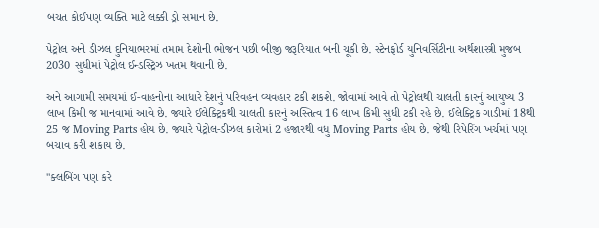બચત કોઈપણ વ્યક્તિ માટે લક્કી ડ્રો સમાન છે.

પેટ્રોલ અને ડીઝલ દુનિયાભરમાં તમામ દેશોની ભોજન પછી બીજી જરૂરિયાત બની ચૂકી છે. સ્ટેનફોર્ડ યુનિવર્સિટીના અર્થશાસ્ત્રી મુજબ 2030 સુધીમાં પેટ્રોલ ઈન્ડસ્ટ્રિઝ ખતમ થવાની છે.

અને આગામી સમયમાં ઈ-વાહનોના આધારે દેશનું પરિવહન વ્યવહાર ટકી શકશે. જોવામાં આવે તો પેટ્રોલથી ચાલતી કારનું આયુષ્ય 3 લાખ કિમી જ માનવામાં આવે છે. જ્યારે ઈલેક્ટ્રિકથી ચાલતી કારનું અસ્તિત્વ 16 લાખ કિમી સુધી ટકી રહે છે. ઈલેક્ટ્રિક ગાડીમાં 18થી 25 જ Moving Parts હોય છે. જ્યારે પેટ્રોલ-ડીઝલ કારોમાં 2 હજારથી વધુ Moving Parts હોય છે. જેથી રિપેરિંગ ખર્ચમાં પણ બચાવ કરી શકાય છે.

"ક્લબિંગ પણ કરે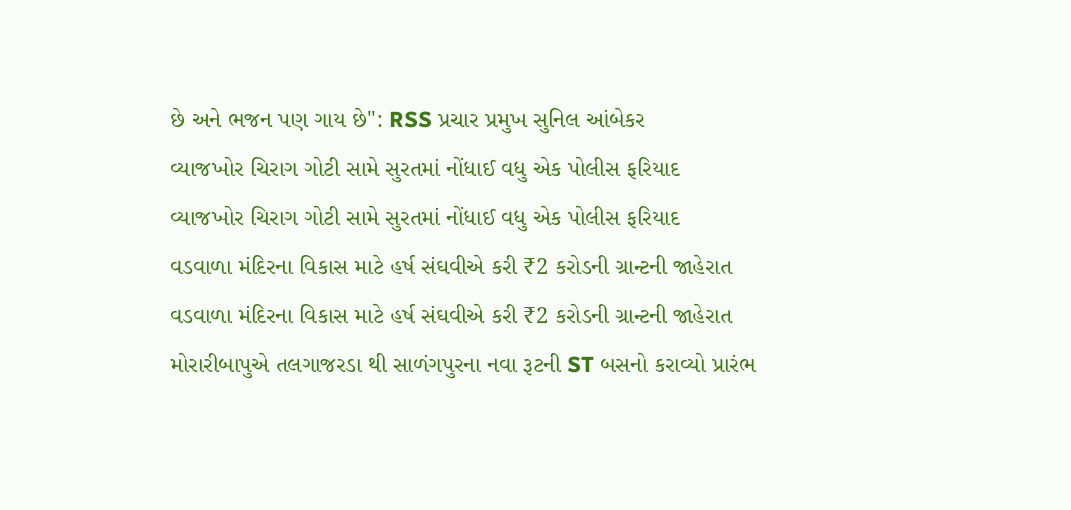છે અને ભજન પણ ગાય છે": RSS પ્રચાર પ્રમુખ સુનિલ આંબેકર
વ્યાજખોર ચિરાગ ગોટી સામે સુરતમાં નોંધાઈ વધુ એક પોલીસ ફરિયાદ
વ્યાજખોર ચિરાગ ગોટી સામે સુરતમાં નોંધાઈ વધુ એક પોલીસ ફરિયાદ
વડવાળા મંદિરના વિકાસ માટે હર્ષ સંઘવીએ કરી ₹2 કરોડની ગ્રાન્ટની જાહેરાત
વડવાળા મંદિરના વિકાસ માટે હર્ષ સંઘવીએ કરી ₹2 કરોડની ગ્રાન્ટની જાહેરાત
મોરારીબાપુએ તલગાજરડા થી સાળંગપુરના નવા રૂટની ST બસનો કરાવ્યો પ્રારંભ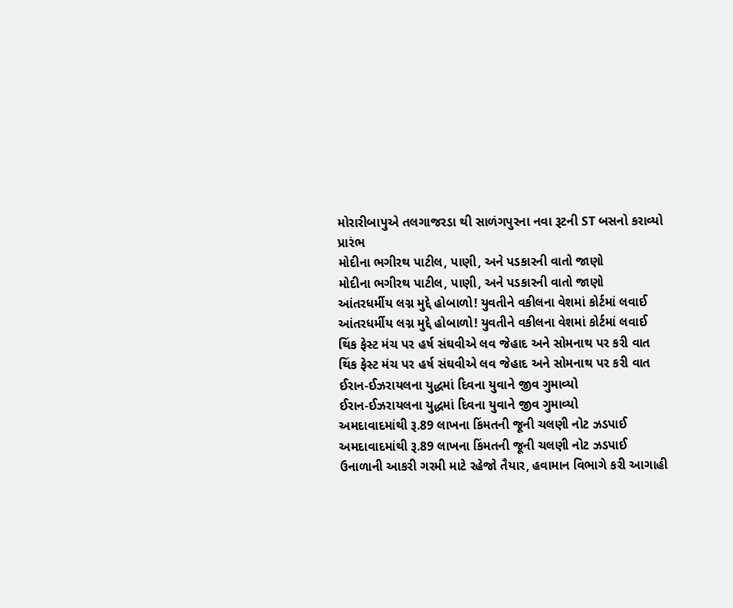મોરારીબાપુએ તલગાજરડા થી સાળંગપુરના નવા રૂટની ST બસનો કરાવ્યો પ્રારંભ
મોદીના ભગીરથ પાટીલ, પાણી, અને પડકારની વાતો જાણો
મોદીના ભગીરથ પાટીલ, પાણી, અને પડકારની વાતો જાણો
આંતરધર્મીય લગ્ન મુદ્દે હોબાળો! યુવતીને વકીલના વેશમાં કોર્ટમાં લવાઈ
આંતરધર્મીય લગ્ન મુદ્દે હોબાળો! યુવતીને વકીલના વેશમાં કોર્ટમાં લવાઈ
થિંક ફેસ્ટ મંચ પર હર્ષ સંઘવીએ લવ જેહાદ અને સોમનાથ પર કરી વાત
થિંક ફેસ્ટ મંચ પર હર્ષ સંઘવીએ લવ જેહાદ અને સોમનાથ પર કરી વાત
ઈરાન-ઈઝરાયલના યુદ્ધમાં દિવના યુવાને જીવ ગુમાવ્યો
ઈરાન-ઈઝરાયલના યુદ્ધમાં દિવના યુવાને જીવ ગુમાવ્યો
અમદાવાદમાંથી રૂ.89 લાખના કિંમતની જૂની ચલણી નોટ ઝડપાઈ
અમદાવાદમાંથી રૂ.89 લાખના કિંમતની જૂની ચલણી નોટ ઝડપાઈ
ઉનાળાની આકરી ગરમી માટે રહેજો તૈયાર, હવામાન વિભાગે કરી આગાહી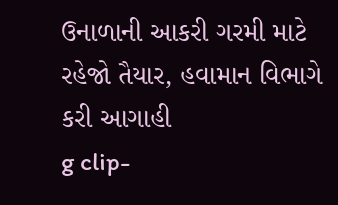ઉનાળાની આકરી ગરમી માટે રહેજો તૈયાર, હવામાન વિભાગે કરી આગાહી
g clip-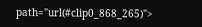path="url(#clip0_868_265)">